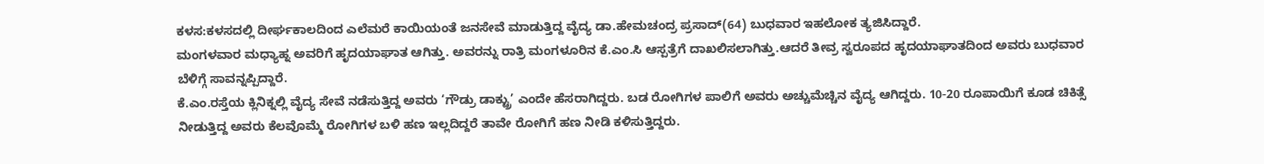ಕಳಸ:ಕಳಸದಲ್ಲಿ ದೀರ್ಘಕಾಲದಿಂದ ಎಲೆಮರೆ ಕಾಯಿಯಂತೆ ಜನಸೇವೆ ಮಾಡುತ್ತಿದ್ದ ವೈದ್ಯ ಡಾ.ಹೇಮಚಂದ್ರ ಪ್ರಸಾದ್(64) ಬುಧವಾರ ಇಹಲೋಕ ತ್ಯಜಿಸಿದ್ದಾರೆ.
ಮಂಗಳವಾರ ಮಧ್ಯಾಹ್ನ ಅವರಿಗೆ ಹೃದಯಾಘಾತ ಆಗಿತ್ತು. ಅವರನ್ನು ರಾತ್ರಿ ಮಂಗಳೂರಿನ ಕೆ.ಎಂ.ಸಿ ಆಸ್ಪತ್ರೆಗೆ ದಾಖಲಿಸಲಾಗಿತ್ತು.ಆದರೆ ತೀವ್ರ ಸ್ವರೂಪದ ಹೃದಯಾಘಾತದಿಂದ ಅವರು ಬುಧವಾರ ಬೆಳಿಗ್ಗೆ ಸಾವನ್ನಪ್ಪಿದ್ದಾರೆ.
ಕೆ.ಎಂ.ರಸ್ತೆಯ ಕ್ಲಿನಿಕ್ನಲ್ಲಿ ವೈದ್ಯ ಸೇವೆ ನಡೆಸುತ್ತಿದ್ದ ಅವರು ‘ಗೌಡ್ರು ಡಾಕ್ಟ್ರು’ ಎಂದೇ ಹೆಸರಾಗಿದ್ದರು. ಬಡ ರೋಗಿಗಳ ಪಾಲಿಗೆ ಅವರು ಅಚ್ಚುಮೆಚ್ಚಿನ ವೈದ್ಯ ಆಗಿದ್ದರು. 10-20 ರೂಪಾಯಿಗೆ ಕೂಡ ಚಿಕಿತ್ಸೆ ನೀಡುತ್ತಿದ್ದ ಅವರು ಕೆಲವೊಮ್ಮೆ ರೋಗಿಗಳ ಬಳಿ ಹಣ ಇಲ್ಲದಿದ್ದರೆ ತಾವೇ ರೋಗಿಗೆ ಹಣ ನೀಡಿ ಕಳಿಸುತ್ತಿದ್ದರು.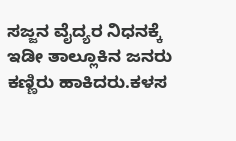ಸಜ್ಜನ ವೈದ್ಯರ ನಿಧನಕ್ಕೆ ಇಡೀ ತಾಲ್ಲೂಕಿನ ಜನರು ಕಣ್ಣಿರು ಹಾಕಿದರು.ಕಳಸ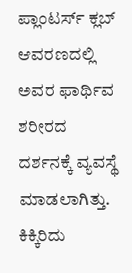ಪ್ಲಾಂಟರ್ಸ್ ಕ್ಲಬ್ ಆವರಣದಲ್ಲಿ ಅವರ ಫಾರ್ಥಿವ ಶರೀರದ ದರ್ಶನಕ್ಕೆ ವ್ಯವಸ್ಥೆ ಮಾಡಲಾಗಿತ್ತು. ಕಿಕ್ಕಿರಿದು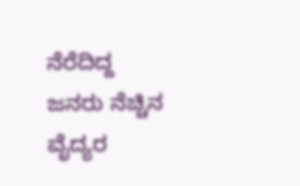ನೆರೆದಿದ್ದ ಜನರು ನೆಚ್ಚಿನ ವೈದ್ಯರ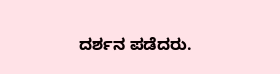ದರ್ಶನ ಪಡೆದರು.